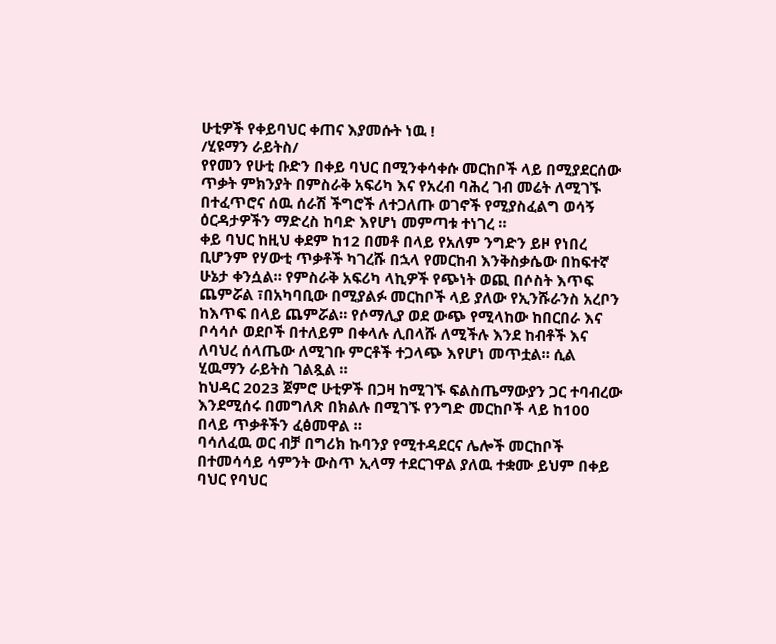ሁቲዎች የቀይባህር ቀጠና እያመሱት ነዉ !
/ሂዩማን ራይትስ/
የየመን የሁቲ ቡድን በቀይ ባህር በሚንቀሳቀሱ መርከቦች ላይ በሚያደርሰው ጥቃት ምክንያት በምስራቅ አፍሪካ እና የአረብ ባሕረ ገብ መሬት ለሚገኙ በተፈጥሮና ሰዉ ሰራሽ ችግሮች ለተጋለጡ ወገኖች የሚያስፈልግ ወሳኝ ዕርዳታዎችን ማድረስ ከባድ እየሆነ መምጣቱ ተነገረ ።
ቀይ ባህር ከዚህ ቀደም ከ12 በመቶ በላይ የአለም ንግድን ይዞ የነበረ ቢሆንም የሃውቲ ጥቃቶች ካገረሹ በኋላ የመርከብ እንቅስቃሴው በከፍተኛ ሁኔታ ቀንሷል። የምስራቅ አፍሪካ ላኪዎች የጭነት ወጪ በሶስት እጥፍ ጨምሯል ፣በአካባቢው በሚያልፉ መርከቦች ላይ ያለው የኢንሹራንስ አረቦን ከእጥፍ በላይ ጨምሯል። የሶማሊያ ወደ ውጭ የሚላከው ከበርበራ እና ቦሳሳሶ ወደቦች በተለይም በቀላሉ ሊበላሹ ለሚችሉ እንደ ከብቶች እና ለባህረ ሰላጤው ለሚገቡ ምርቶች ተጋላጭ እየሆነ መጥቷል። ሲል ሂዉማን ራይትስ ገልጿል ።
ከህዳር 2023 ጀምሮ ሁቲዎች በጋዛ ከሚገኙ ፍልስጤማውያን ጋር ተባብረው እንደሚሰሩ በመግለጽ በክልሉ በሚገኙ የንግድ መርከቦች ላይ ከ100 በላይ ጥቃቶችን ፈፅመዋል ።
ባሳለፈዉ ወር ብቻ በግሪክ ኩባንያ የሚተዳደርና ሌሎች መርከቦች በተመሳሳይ ሳምንት ውስጥ ኢላማ ተደርገዋል ያለዉ ተቋሙ ይህም በቀይ ባህር የባህር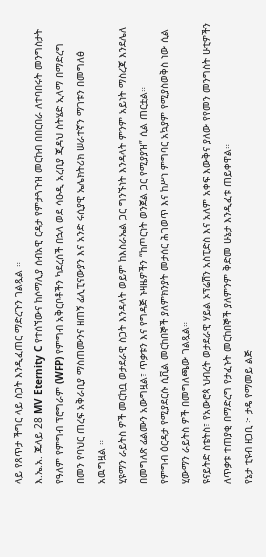ላይ የጸጥታ ችግር ላይ ስጋት እንዲፈጠር ማድረጉን ገልጿል ።
እ.ኤ.አ. ጁላይ 28 MV Eternity C የተሰኘውና ከሶማሊያ ሰብአዊ ርዳታ የምታጓጉዝ መርከብ በበርበራ ለተባበሩት መንግስታት የዓለም የምግብ ፕሮግራም (WFP) የምግብ አቅርቦቶችን ካደረሰች በኋላ ወደ ሳዑዲ አረቢያ ጂዳህ ስትሄድ ኢላማ በማድረግ በመን የባህር ጠረፍ አቅራቢያ ማስጠሙንና ዘጠኝ ፊሊፒናውያን እና አንድ ሩሲያዊ ኤሌክትሪክ ሠራተኛን ማገቱን በመግለፅ አዉግዟል ።
ሂዩማን ራይትስ ዎች መርከቧ ወታደራዊ ስጋት እንዳላት ወይም ከእስራኤል ጋር ግንኙነት እንዳላት ምንም አይነት ማስረጃ እንደሌለ በመግለጽ ፊልሙን አውግዟል፣ ጥቃቱን እና የግዳጅ ኑዛዜዎችን “ከጦርነት ወንጀል ጋር የሚያያዝ” ሲል ጠርቷል።
የምግብ ዕርዳታ የሚያደርሱ ሲቪል መርከበኞች ያለምክንያት መታሰር ሕገወጥ እና ከሥነ ምግባር አኳያም የሚያስወቅስ ነው ሲል ሂውማን ራይትስ ዎች በመግለጫው ገልጿል።
ዩናይትድ ስቴትስ፣ የአውሮጳ ህብረት ወታደራዊ ሃይል ኦፕሬሽን አስፒድስ እና አለም አቀፍ እውቅና ያለው የየመን መንግስት ሁቲዎችን ለጥቃቱ ተጠያቂ በማድረግ የታፈኑት መርከበኞች ያለምንም ቅድመ ሁኔታ እንዲፈቱ ጠይቀዋል።
የኔታ ቲዩብ ዘጋቢ ፦ ታዴ የማመይ ልጅ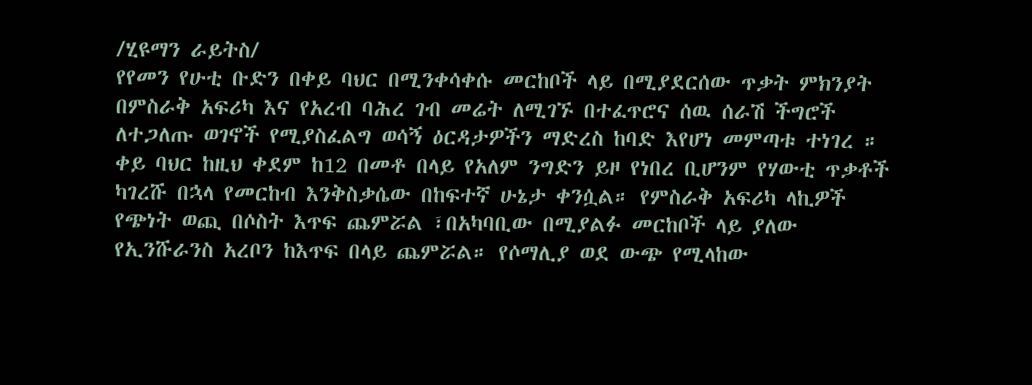/ሂዩማን ራይትስ/
የየመን የሁቲ ቡድን በቀይ ባህር በሚንቀሳቀሱ መርከቦች ላይ በሚያደርሰው ጥቃት ምክንያት በምስራቅ አፍሪካ እና የአረብ ባሕረ ገብ መሬት ለሚገኙ በተፈጥሮና ሰዉ ሰራሽ ችግሮች ለተጋለጡ ወገኖች የሚያስፈልግ ወሳኝ ዕርዳታዎችን ማድረስ ከባድ እየሆነ መምጣቱ ተነገረ ።
ቀይ ባህር ከዚህ ቀደም ከ12 በመቶ በላይ የአለም ንግድን ይዞ የነበረ ቢሆንም የሃውቲ ጥቃቶች ካገረሹ በኋላ የመርከብ እንቅስቃሴው በከፍተኛ ሁኔታ ቀንሷል። የምስራቅ አፍሪካ ላኪዎች የጭነት ወጪ በሶስት እጥፍ ጨምሯል ፣በአካባቢው በሚያልፉ መርከቦች ላይ ያለው የኢንሹራንስ አረቦን ከእጥፍ በላይ ጨምሯል። የሶማሊያ ወደ ውጭ የሚላከው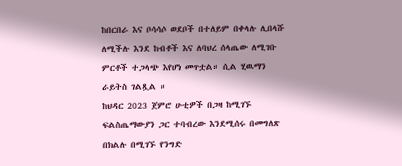ከበርበራ እና ቦሳሳሶ ወደቦች በተለይም በቀላሉ ሊበላሹ ለሚችሉ እንደ ከብቶች እና ለባህረ ሰላጤው ለሚገቡ ምርቶች ተጋላጭ እየሆነ መጥቷል። ሲል ሂዉማን ራይትስ ገልጿል ።
ከህዳር 2023 ጀምሮ ሁቲዎች በጋዛ ከሚገኙ ፍልስጤማውያን ጋር ተባብረው እንደሚሰሩ በመግለጽ በክልሉ በሚገኙ የንግድ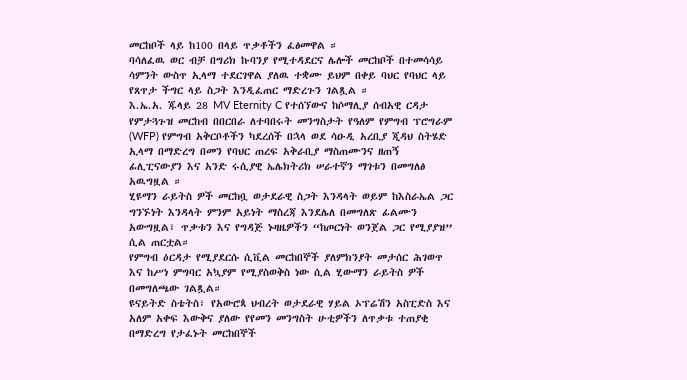መርከቦች ላይ ከ100 በላይ ጥቃቶችን ፈፅመዋል ።
ባሳለፈዉ ወር ብቻ በግሪክ ኩባንያ የሚተዳደርና ሌሎች መርከቦች በተመሳሳይ ሳምንት ውስጥ ኢላማ ተደርገዋል ያለዉ ተቋሙ ይህም በቀይ ባህር የባህር ላይ የጸጥታ ችግር ላይ ስጋት እንዲፈጠር ማድረጉን ገልጿል ።
እ.ኤ.አ. ጁላይ 28 MV Eternity C የተሰኘውና ከሶማሊያ ሰብአዊ ርዳታ የምታጓጉዝ መርከብ በበርበራ ለተባበሩት መንግስታት የዓለም የምግብ ፕሮግራም (WFP) የምግብ አቅርቦቶችን ካደረሰች በኋላ ወደ ሳዑዲ አረቢያ ጂዳህ ስትሄድ ኢላማ በማድረግ በመን የባህር ጠረፍ አቅራቢያ ማስጠሙንና ዘጠኝ ፊሊፒናውያን እና አንድ ሩሲያዊ ኤሌክትሪክ ሠራተኛን ማገቱን በመግለፅ አዉግዟል ።
ሂዩማን ራይትስ ዎች መርከቧ ወታደራዊ ስጋት እንዳላት ወይም ከእስራኤል ጋር ግንኙነት እንዳላት ምንም አይነት ማስረጃ እንደሌለ በመግለጽ ፊልሙን አውግዟል፣ ጥቃቱን እና የግዳጅ ኑዛዜዎችን “ከጦርነት ወንጀል ጋር የሚያያዝ” ሲል ጠርቷል።
የምግብ ዕርዳታ የሚያደርሱ ሲቪል መርከበኞች ያለምክንያት መታሰር ሕገወጥ እና ከሥነ ምግባር አኳያም የሚያስወቅስ ነው ሲል ሂውማን ራይትስ ዎች በመግለጫው ገልጿል።
ዩናይትድ ስቴትስ፣ የአውሮጳ ህብረት ወታደራዊ ሃይል ኦፕሬሽን አስፒድስ እና አለም አቀፍ እውቅና ያለው የየመን መንግስት ሁቲዎችን ለጥቃቱ ተጠያቂ በማድረግ የታፈኑት መርከበኞች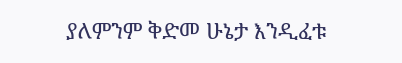ያለምንም ቅድመ ሁኔታ እንዲፈቱ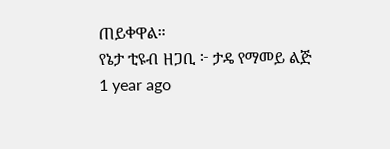ጠይቀዋል።
የኔታ ቲዩብ ዘጋቢ ፦ ታዴ የማመይ ልጅ
1 year ago